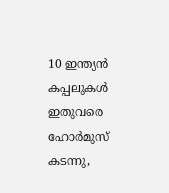10 ഇന്ത്യൻ കപ്പലുകൾ ഇതുവരെ ഹോർമുസ് കടന്നു,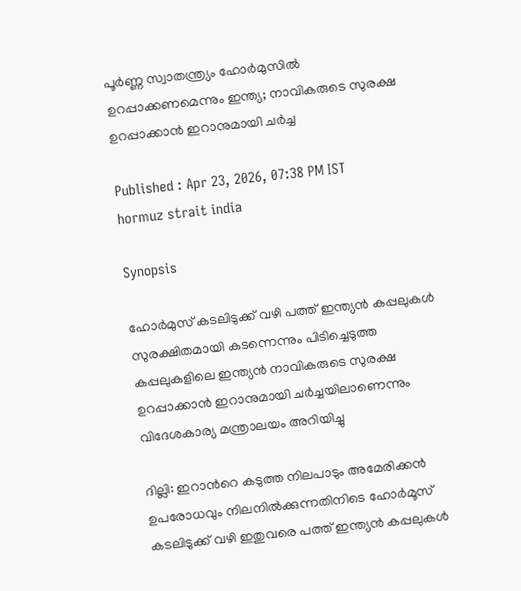പൂർണ്ണ സ്വാതന്ത്ര്യം ഹോർമുസിൽ ഉറപ്പാക്കണമെന്നും ഇന്ത്യ; നാവികരുടെ സുരക്ഷ ഉറപ്പാക്കാൻ ഇറാനുമായി ചർച്ച

Published : Apr 23, 2026, 07:38 PM IST
hormuz strait india

Synopsis

ഹോർമുസ് കടലിടുക്ക് വഴി പത്ത് ഇന്ത്യൻ കപ്പലുകൾ സുരക്ഷിതമായി കടന്നെന്നും പിടിച്ചെടുത്ത കപ്പലുകളിലെ ഇന്ത്യൻ നാവികരുടെ സുരക്ഷ ഉറപ്പാക്കാൻ ഇറാനുമായി ചർച്ചയിലാണെന്നും വിദേശകാര്യ മന്ത്രാലയം അറിയിച്ചു

ദില്ലി: ഇറാന്‍റെ കടുത്ത നിലപാടും അമേരിക്കൻ ഉപരോധവും നിലനിൽക്കുന്നതിനിടെ ഹോർമൂസ് കടലിടുക്ക് വഴി ഇതുവരെ പത്ത് ഇന്ത്യൻ കപ്പലുകൾ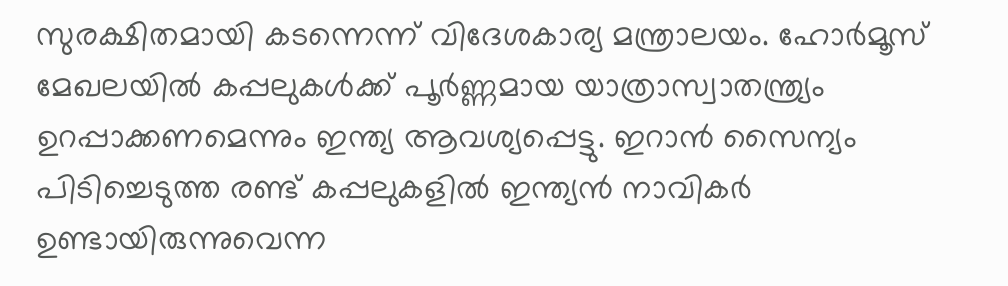സുരക്ഷിതമായി കടന്നെന്ന് വിദേശകാര്യ മന്ത്രാലയം. ഹോർമൂസ് മേഖലയിൽ കപ്പലുകൾക്ക് പൂർണ്ണമായ യാത്രാസ്വാതന്ത്ര്യം ഉറപ്പാക്കണമെന്നും ഇന്ത്യ ആവശ്യപ്പെട്ടു. ഇറാൻ സൈന്യം പിടിച്ചെടുത്ത രണ്ട് കപ്പലുകളിൽ ഇന്ത്യൻ നാവികർ ഉണ്ടായിരുന്നുവെന്ന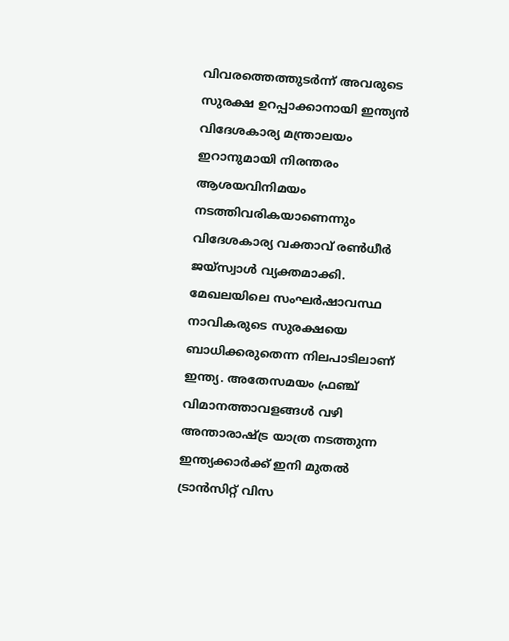വിവരത്തെത്തുടർന്ന് അവരുടെ സുരക്ഷ ഉറപ്പാക്കാനായി ഇന്ത്യൻ വിദേശകാര്യ മന്ത്രാലയം ഇറാനുമായി നിരന്തരം ആശയവിനിമയം നടത്തിവരികയാണെന്നും വിദേശകാര്യ വക്താവ് രൺധീർ ജയ്സ്വാൾ വ്യക്തമാക്കി. മേഖലയിലെ സംഘർഷാവസ്ഥ നാവികരുടെ സുരക്ഷയെ ബാധിക്കരുതെന്ന നിലപാടിലാണ് ഇന്ത്യ. അതേസമയം ഫ്രഞ്ച് വിമാനത്താവളങ്ങൾ വഴി അന്താരാഷ്ട്ര യാത്ര നടത്തുന്ന ഇന്ത്യക്കാർക്ക് ഇനി മുതൽ ട്രാൻസിറ്റ് വിസ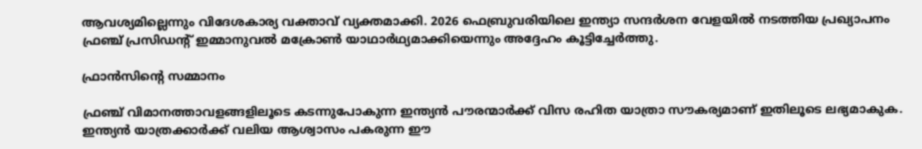ആവശ്യമില്ലെന്നും വിദേശകാര്യ വക്താവ് വ്യക്തമാക്കി. 2026 ഫെബ്രുവരിയിലെ ഇന്ത്യാ സന്ദർശന വേളയിൽ നടത്തിയ പ്രഖ്യാപനം ഫ്രഞ്ച് പ്രസിഡന്‍റ് ഇമ്മാനുവൽ മക്രോൺ യാഥാർഥ്യമാക്കിയെന്നും അദ്ദേഹം കൂട്ടിച്ചേർത്തു.

ഫ്രാൻസിന്‍റെ സമ്മാനം

ഫ്രഞ്ച് വിമാനത്താവളങ്ങളിലൂടെ കടന്നുപോകുന്ന ഇന്ത്യൻ പൗരന്മാർക്ക് വിസ രഹിത യാത്രാ സൗകര്യമാണ് ഇതിലൂടെ ലഭ്യമാകുക. ഇന്ത്യൻ യാത്രക്കാർക്ക് വലിയ ആശ്വാസം പകരുന്ന ഈ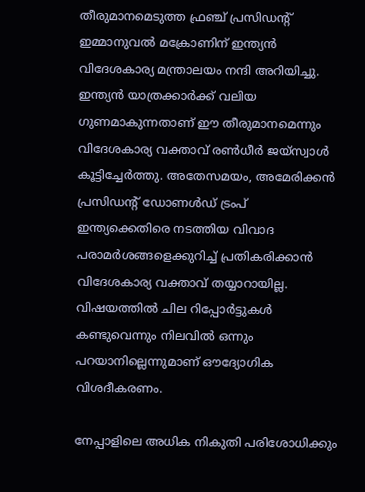തീരുമാനമെടുത്ത ഫ്രഞ്ച് പ്രസിഡന്റ് ഇമ്മാനുവൽ മക്രോണിന് ഇന്ത്യൻ വിദേശകാര്യ മന്ത്രാലയം നന്ദി അറിയിച്ചു. ഇന്ത്യൻ യാത്രക്കാർക്ക് വലിയ ഗുണമാകുന്നതാണ് ഈ തീരുമാനമെന്നും വിദേശകാര്യ വക്താവ് രൺധീർ ജയ്സ്വാൾ കൂട്ടിച്ചേർത്തു. അതേസമയം, അമേരിക്കൻ പ്രസിഡന്റ് ഡോണൾഡ് ട്രംപ് ഇന്ത്യക്കെതിരെ നടത്തിയ വിവാദ പരാമർശങ്ങളെക്കുറിച്ച് പ്രതികരിക്കാൻ വിദേശകാര്യ വക്താവ് തയ്യാറായില്ല. വിഷയത്തിൽ ചില റിപ്പോർട്ടുകൾ കണ്ടുവെന്നും നിലവിൽ ഒന്നും പറയാനില്ലെന്നുമാണ് ഔദ്യോഗിക വിശദീകരണം.

നേപ്പാളിലെ അധിക നികുതി പരിശോധിക്കും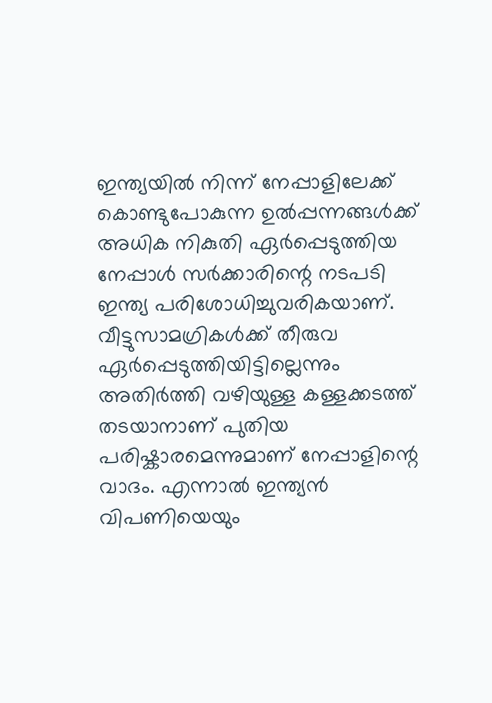ഇന്ത്യയിൽ നിന്ന് നേപ്പാളിലേക്ക് കൊണ്ടുപോകുന്ന ഉൽപ്പന്നങ്ങൾക്ക് അധിക നികുതി ഏർപ്പെടുത്തിയ നേപ്പാൾ സർക്കാരിന്റെ നടപടി ഇന്ത്യ പരിശോധിച്ചുവരികയാണ്. വീട്ടുസാമഗ്രികൾക്ക് തീരുവ ഏർപ്പെടുത്തിയിട്ടില്ലെന്നും അതിർത്തി വഴിയുള്ള കള്ളക്കടത്ത് തടയാനാണ് പുതിയ പരിഷ്കാരമെന്നുമാണ് നേപ്പാളിന്റെ വാദം. എന്നാൽ ഇന്ത്യൻ വിപണിയെയും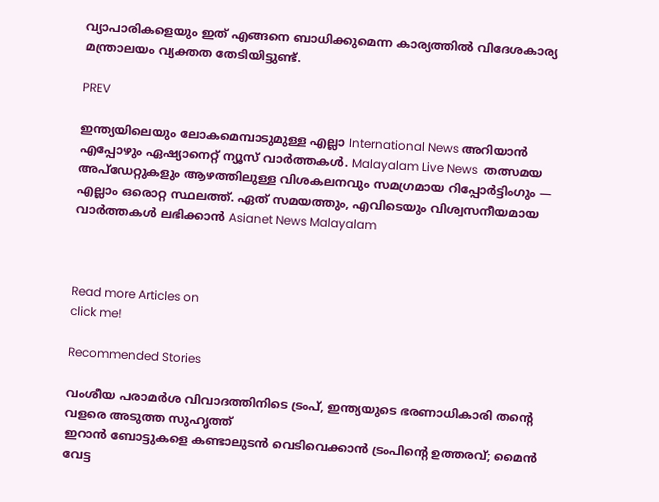വ്യാപാരികളെയും ഇത് എങ്ങനെ ബാധിക്കുമെന്ന കാര്യത്തിൽ വിദേശകാര്യ മന്ത്രാലയം വ്യക്തത തേടിയിട്ടുണ്ട്.

PREV

ഇന്ത്യയിലെയും ലോകമെമ്പാടുമുള്ള എല്ലാ International News അറിയാൻ എപ്പോഴും ഏഷ്യാനെറ്റ് ന്യൂസ് വാർത്തകൾ. Malayalam Live News  തത്സമയ അപ്‌ഡേറ്റുകളും ആഴത്തിലുള്ള വിശകലനവും സമഗ്രമായ റിപ്പോർട്ടിംഗും — എല്ലാം ഒരൊറ്റ സ്ഥലത്ത്. ഏത് സമയത്തും, എവിടെയും വിശ്വസനീയമായ വാർത്തകൾ ലഭിക്കാൻ Asianet News Malayalam



Read more Articles on
click me!

Recommended Stories

വംശീയ പരാമർശ വിവാദത്തിനിടെ ട്രംപ്, ഇന്ത്യയുടെ ഭരണാധികാരി തന്റെ വളരെ അടുത്ത സുഹൃത്ത്
ഇറാൻ ബോട്ടുകളെ കണ്ടാലുടൻ വെടിവെക്കാൻ ട്രംപിന്‍റെ ഉത്തരവ്; മൈൻ വേട്ട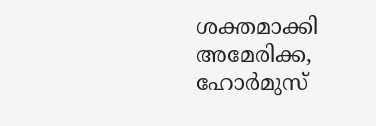ശക്തമാക്കി അമേരിക്ക, ഹോർമുസ്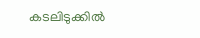കടലിടുക്കിൽ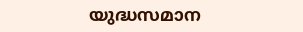യുദ്ധസമാന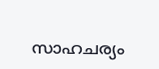സാഹചര്യം